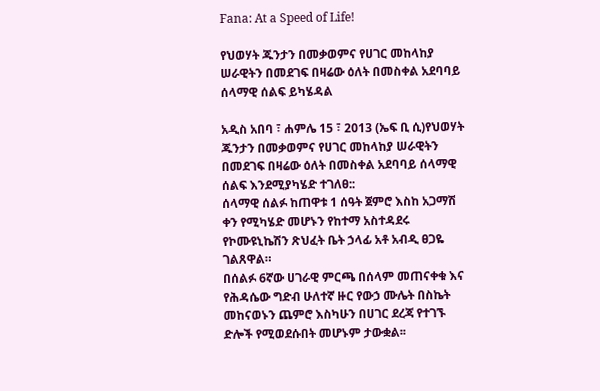Fana: At a Speed of Life!

የህወሃት ጁንታን በመቃወምና የሀገር መከላከያ ሠራዊትን በመደገፍ በዛሬው ዕለት በመስቀል አደባባይ ሰላማዊ ሰልፍ ይካሄዳል

አዲስ አበባ ፣ ሐምሌ 15 ፣ 2013 (ኤፍ ቢ ሲ)የህወሃት ጁንታን በመቃወምና የሀገር መከላከያ ሠራዊትን በመደገፍ በዛሬው ዕለት በመስቀል አደባባይ ሰላማዊ ሰልፍ እንደሚያካሄድ ተገለፀ::
ሰላማዊ ሰልፉ ከጠዋቱ 1 ሰዓት ጀምሮ እስከ አጋማሽ ቀን የሚካሄድ መሆኑን የከተማ አስተዳደሩ የኮሙዩኒኬሽን ጽህፈት ቤት ኃላፊ አቶ አብዲ ፀጋዬ ገልጸዋል።
በሰልፉ 6ኛው ሀገራዊ ምርጫ በሰላም መጠናቀቁ እና የሕዳሴው ግድብ ሁለተኛ ዙር የውኃ ሙሌት በስኬት መከናወኑን ጨምሮ እስካሁን በሀገር ደረጃ የተገኙ ድሎች የሚወደሱበት መሆኑም ታውቋል፡፡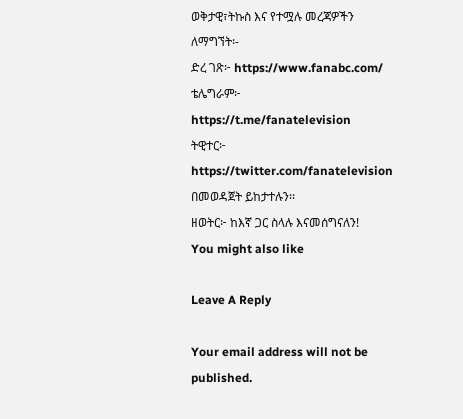ወቅታዊ፣ትኩስ እና የተሟሉ መረጃዎችን ለማግኘት፡-
ድረ ገጽ፦ https://www.fanabc.com/
ቴሌግራም፦ https://t.me/fanatelevision
ትዊተር፦ https://twitter.com/fanatelevision በመወዳጀት ይከታተሉን፡፡
ዘወትር፦ ከእኛ ጋር ስላሉ እናመሰግናለን!
You might also like

Leave A Reply

Your email address will not be published.